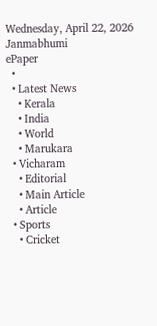Wednesday, April 22, 2026
Janmabhumi
ePaper
  •
  • Latest News
    • Kerala
    • India
    • World
    • Marukara
  • Vicharam
    • Editorial
    • Main Article
    • Article
  • Sports
    • Cricket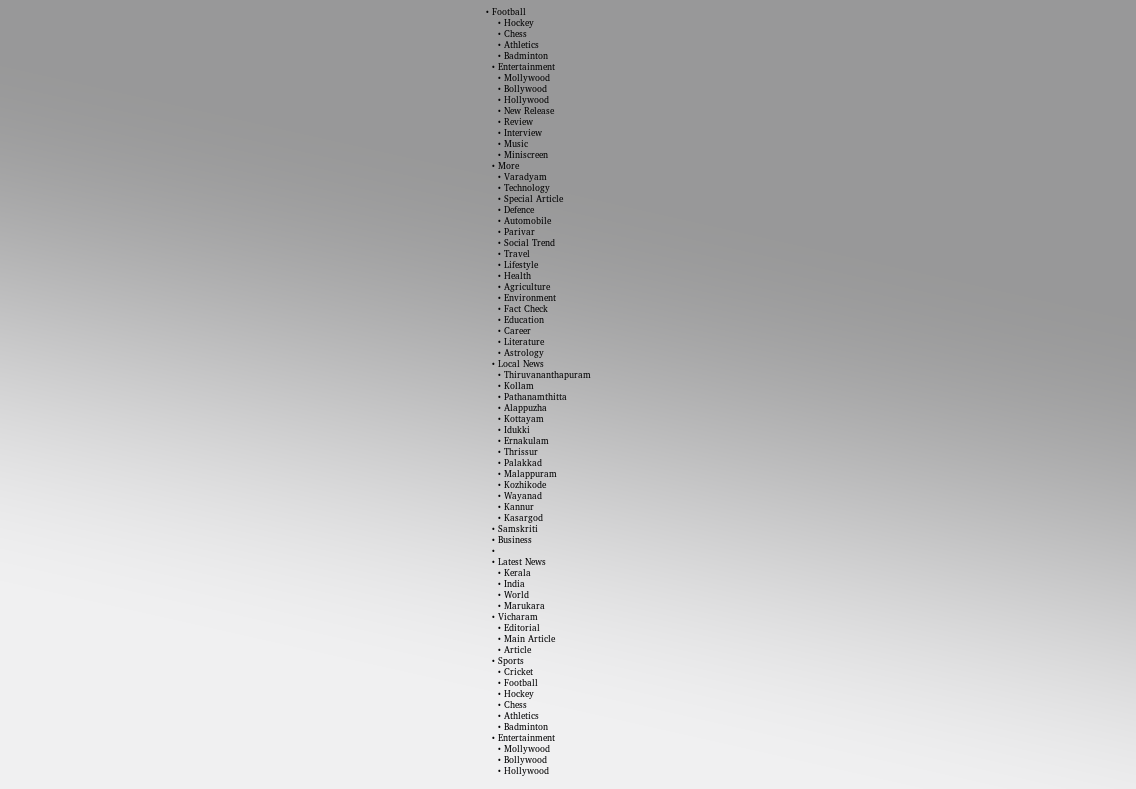• Football
    • Hockey
    • Chess
    • Athletics
    • Badminton
  • Entertainment
    • Mollywood
    • Bollywood
    • Hollywood
    • New Release
    • Review
    • Interview
    • Music
    • Miniscreen
  • More
    • Varadyam
    • Technology
    • Special Article
    • Defence
    • Automobile
    • Parivar
    • Social Trend
    • Travel
    • Lifestyle
    • Health
    • Agriculture
    • Environment
    • Fact Check
    • Education
    • Career
    • Literature
    • Astrology
  • Local News
    • Thiruvananthapuram
    • Kollam
    • Pathanamthitta
    • Alappuzha
    • Kottayam
    • Idukki
    • Ernakulam
    • Thrissur
    • Palakkad
    • Malappuram
    • Kozhikode
    • Wayanad
    • Kannur
    • Kasargod
  • Samskriti
  • Business
  •
  • Latest News
    • Kerala
    • India
    • World
    • Marukara
  • Vicharam
    • Editorial
    • Main Article
    • Article
  • Sports
    • Cricket
    • Football
    • Hockey
    • Chess
    • Athletics
    • Badminton
  • Entertainment
    • Mollywood
    • Bollywood
    • Hollywood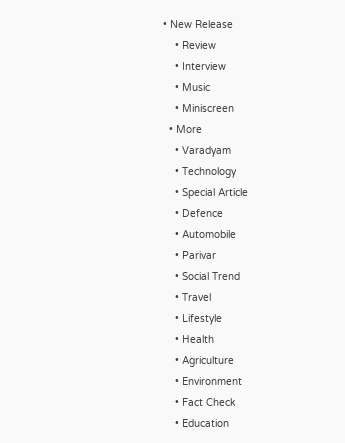• New Release
    • Review
    • Interview
    • Music
    • Miniscreen
  • More
    • Varadyam
    • Technology
    • Special Article
    • Defence
    • Automobile
    • Parivar
    • Social Trend
    • Travel
    • Lifestyle
    • Health
    • Agriculture
    • Environment
    • Fact Check
    • Education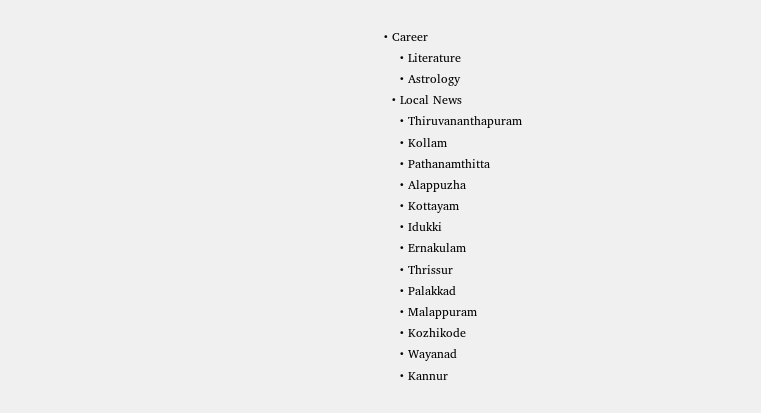• Career
    • Literature
    • Astrology
  • Local News
    • Thiruvananthapuram
    • Kollam
    • Pathanamthitta
    • Alappuzha
    • Kottayam
    • Idukki
    • Ernakulam
    • Thrissur
    • Palakkad
    • Malappuram
    • Kozhikode
    • Wayanad
    • Kannur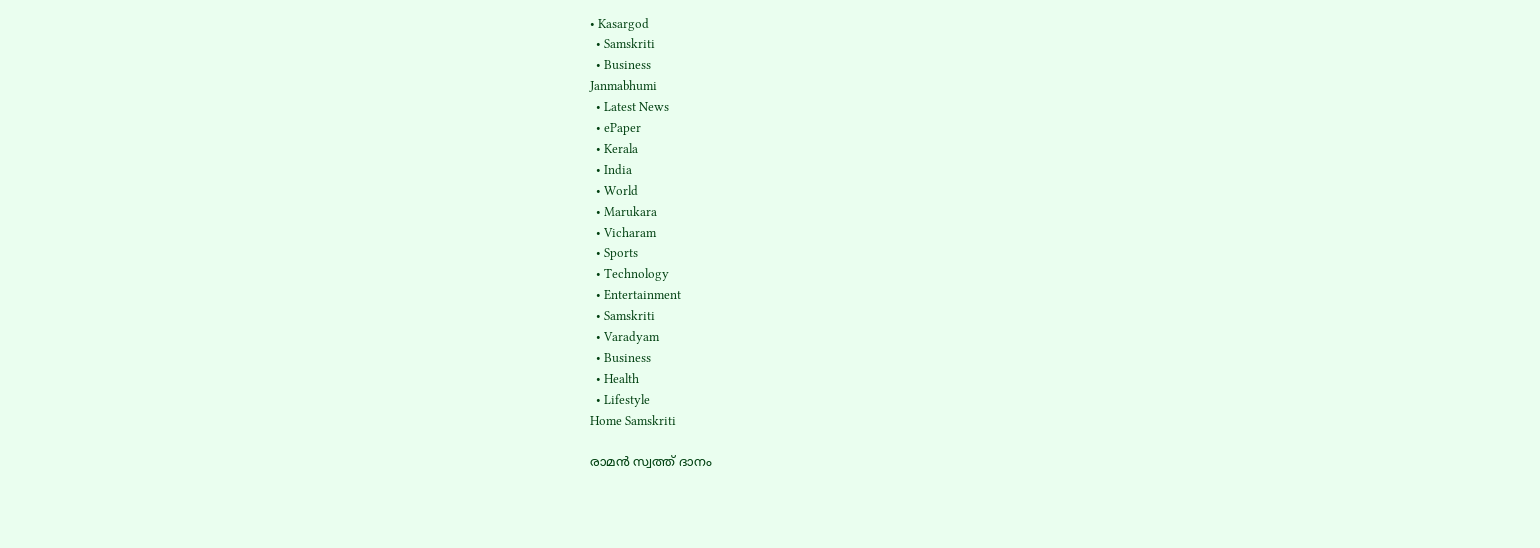• Kasargod
  • Samskriti
  • Business
Janmabhumi
  • Latest News
  • ePaper
  • Kerala
  • India
  • World
  • Marukara
  • Vicharam
  • Sports
  • Technology
  • Entertainment
  • Samskriti
  • Varadyam
  • Business
  • Health
  • Lifestyle
Home Samskriti

രാമന്‍ സ്വത്ത് ദാനം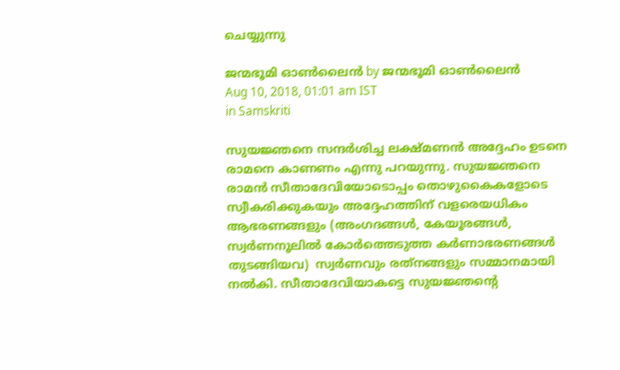ചെയ്യുന്നു

ജന്മഭൂമി ഓണ്‍ലൈന്‍ by ജന്മഭൂമി ഓണ്‍ലൈന്‍
Aug 10, 2018, 01:01 am IST
in Samskriti

സുയജ്ഞനെ സന്ദര്‍ശിച്ച ലക്ഷ്മണന്‍ അദ്ദേഹം ഉടനെ രാമനെ കാണണം എന്നു പറയുന്നു. സുയജ്ഞനെ രാമന്‍ സീതാദേവിയോടൊപ്പം തൊഴുകൈകളോടെ സ്വീകരിക്കുകയും അദ്ദേഹത്തിന് വളരെയധികം ആഭരണങ്ങളും (അംഗദങ്ങള്‍, കേയൂരങ്ങള്‍, സ്വര്‍ണനൂലില്‍ കോര്‍ത്തെടുത്ത കര്‍ണാഭരണങ്ങള്‍ തുടങ്ങിയവ)  സ്വര്‍ണവും രത്‌നങ്ങളും സമ്മാനമായി നല്‍കി. സീതാദേവിയാകട്ടെ സുയജ്ഞന്റെ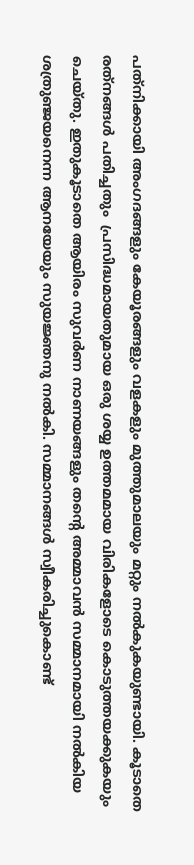പത്‌നിക്കായി അംഗദങ്ങളും കേയൂരങ്ങളും വളകളും മുത്തുമാലയും മറ്റും നല്‍കുകയുണ്ടായി. കൂടാതെ രത്‌നങ്ങള്‍ പതിച്ചതും  പ്രസിദ്ധമായതുമായ ഒരു ശയ്യ ഉത്തമമായ വിരികളോടെ കൊടുത്തയക്കുകയും ചെയ്തു. ഇതുകൂടാതെ ആയിരം സുവര്‍ണ നാണയങ്ങളും തന്റെ അമ്മാവന്‍ സമ്മാനമായി നല്‍കിയ ശത്രുഞ്ജയനെന്ന ആനയേയും സുയജ്ഞനു നല്‍കി. സമ്മാനങ്ങള്‍ സ്വീകരിച്ചുകൊണ്ട്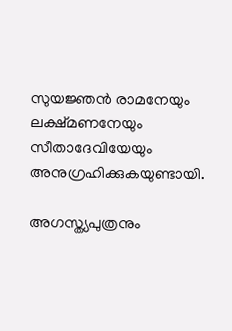സുയജ്ഞന്‍ രാമനേയും ലക്ഷ്മണനേയും സീതാദേവിയേയും അനുഗ്രഹിക്കുകയുണ്ടായി.

അഗസ്ത്യപുത്രനും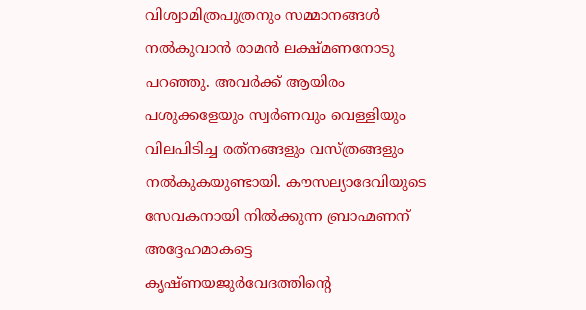വിശ്വാമിത്രപുത്രനും സമ്മാനങ്ങള്‍ നല്‍കുവാന്‍ രാമന്‍ ലക്ഷ്മണനോടു പറഞ്ഞു. അവര്‍ക്ക് ആയിരം പശുക്കളേയും സ്വര്‍ണവും വെള്ളിയും വിലപിടിച്ച രത്‌നങ്ങളും വസ്ത്രങ്ങളും നല്‍കുകയുണ്ടായി. കൗസല്യാദേവിയുടെ സേവകനായി നില്‍ക്കുന്ന ബ്രാഹ്മണന് അദ്ദേഹമാകട്ടെ കൃഷ്ണയജുര്‍വേദത്തിന്റെ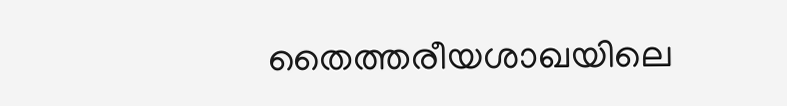തൈത്തരീയശാഖയിലെ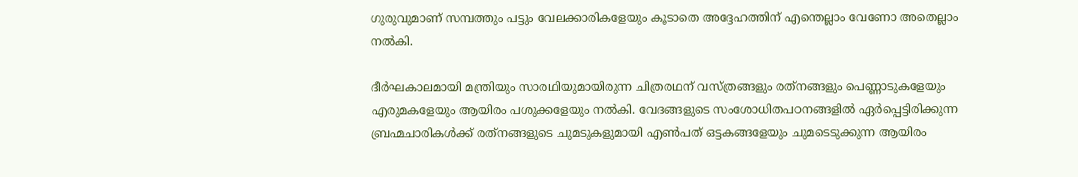ഗുരുവുമാണ് സമ്പത്തും പട്ടും വേലക്കാരികളേയും കൂടാതെ അദ്ദേഹത്തിന് എന്തെല്ലാം വേണോ അതെല്ലാം നല്‍കി.

ദീര്‍ഘകാലമായി മന്ത്രിയും സാരഥിയുമായിരുന്ന ചിത്രരഥന് വസ്ത്രങ്ങളും രത്‌നങ്ങളും പെണ്ണാടുകളേയും എരുമകളേയും ആയിരം പശുക്കളേയും നല്‍കി. വേദങ്ങളുടെ സംശോധിതപഠനങ്ങളില്‍ ഏര്‍പ്പെട്ടിരിക്കുന്ന ബ്രഹ്മചാരികള്‍ക്ക് രത്‌നങ്ങളുടെ ചുമടുകളുമായി എണ്‍പത് ഒട്ടകങ്ങളേയും ചുമടെടുക്കുന്ന ആയിരം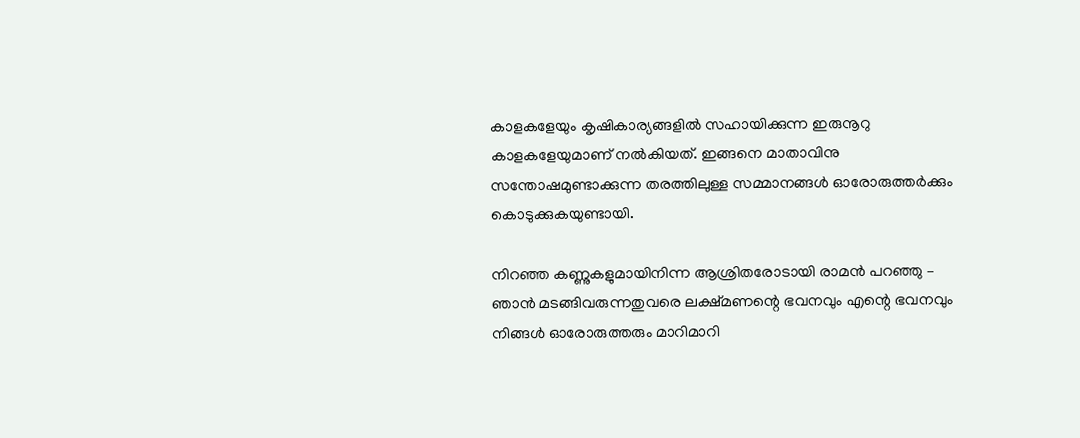കാളകളേയും കൃഷികാര്യങ്ങളില്‍ സഹായിക്കുന്ന ഇരുനൂറു കാളകളേയുമാണ് നല്‍കിയത്. ഇങ്ങനെ മാതാവിനു സന്തോഷമുണ്ടാക്കുന്ന തരത്തിലുള്ള സമ്മാനങ്ങള്‍ ഓരോരുത്തര്‍ക്കും കൊടുക്കുകയുണ്ടായി.

നിറഞ്ഞ കണ്ണുകളുമായിനിന്ന ആശ്രിതരോടായി രാമന്‍ പറഞ്ഞു – ഞാന്‍ മടങ്ങിവരുന്നതുവരെ ലക്ഷ്മണന്റെ ഭവനവും എന്റെ ഭവനവും നിങ്ങള്‍ ഓരോരുത്തരും മാറിമാറി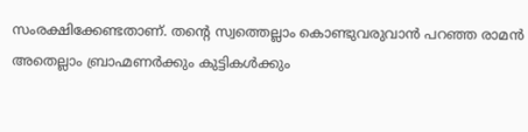സംരക്ഷിക്കേണ്ടതാണ്. തന്റെ സ്വത്തെല്ലാം കൊണ്ടുവരുവാന്‍ പറഞ്ഞ രാമന്‍ അതെല്ലാം ബ്രാഹ്മണര്‍ക്കും കുട്ടികള്‍ക്കും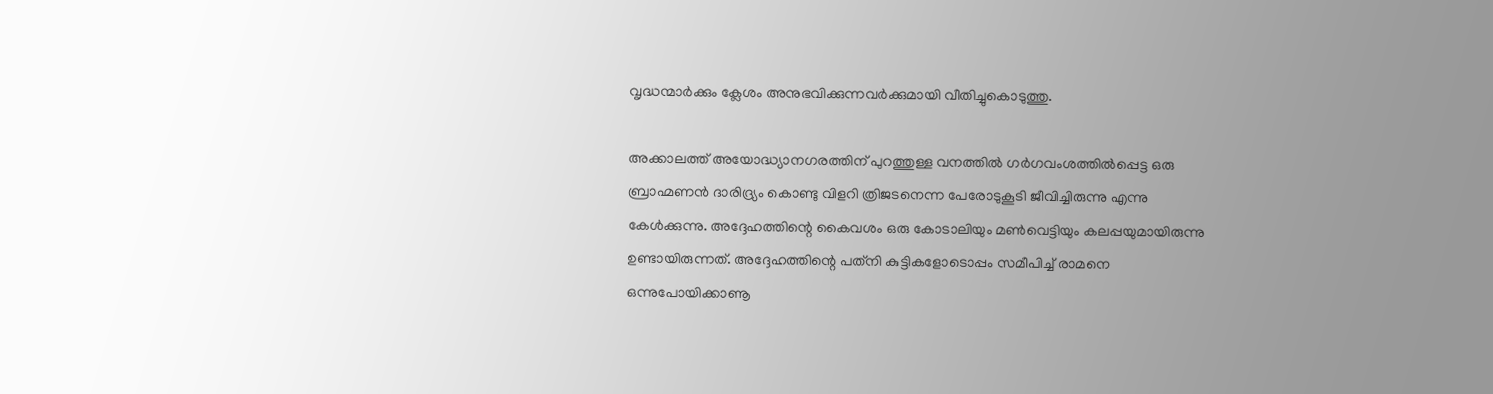വൃദ്ധന്മാര്‍ക്കും ക്ലേശം അനുഭവിക്കുന്നവര്‍ക്കുമായി വീതിച്ചുകൊടുത്തു.

അക്കാലത്ത് അയോദ്ധ്യാനഗരത്തിന് പുറത്തുള്ള വനത്തില്‍ ഗര്‍ഗവംശത്തില്‍പ്പെട്ട ഒരു ബ്രാഹ്മണന്‍ ദാരിദ്ര്യം കൊണ്ടു വിളറി ത്രിജടനെന്ന പേരോടുകൂടി ജീവിച്ചിരുന്നു എന്നു കേള്‍ക്കുന്നു. അദ്ദേഹത്തിന്റെ കൈവശം ഒരു കോടാലിയും മണ്‍വെട്ടിയും കലപ്പയുമായിരുന്നു ഉണ്ടായിരുന്നത്. അദ്ദേഹത്തിന്റെ പത്‌നി കുട്ടികളോടൊപ്പം സമീപിച്ച് രാമനെ ഒന്നുപോയിക്കാണൂ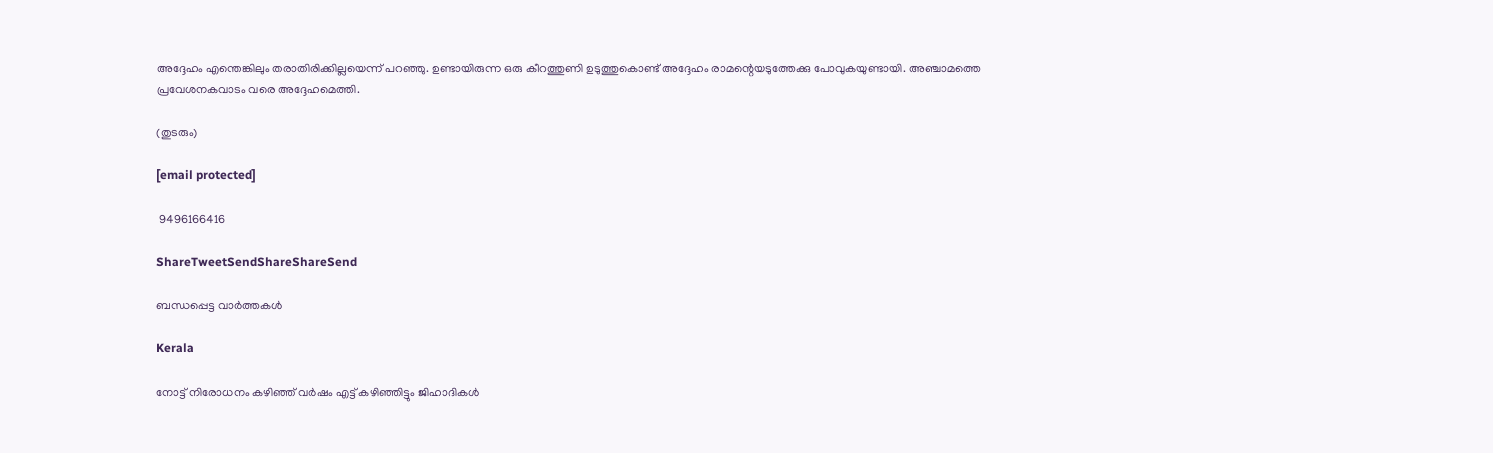അദ്ദേഹം എന്തെങ്കിലും തരാതിരിക്കില്ലയെന്ന് പറഞ്ഞു. ഉണ്ടായിരുന്ന ഒരു കീറത്തുണി ഉടുത്തുകൊണ്ട് അദ്ദേഹം രാമന്റെയടുത്തേക്കു പോവുകയുണ്ടായി. അഞ്ചാമത്തെ പ്രവേശനകവാടം വരെ അദ്ദേഹമെത്തി.

(തുടരും)

[email protected]

 9496166416

ShareTweetSendShareShareSend

ബന്ധപ്പെട്ട വാര്‍ത്തകള്‍

Kerala

നോട്ട് നിരോധനം കഴിഞ്ഞ് വര്‍ഷം എട്ട് കഴിഞ്ഞിട്ടും ജിഹാദികള്‍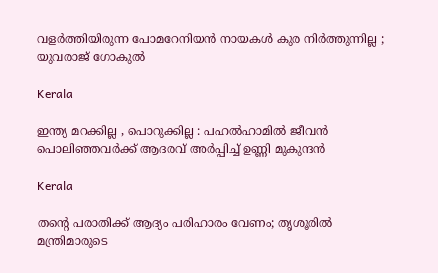വളര്‍ത്തിയിരുന്ന പോമറേനിയന്‍ നായകള്‍ കുര നിർത്തുന്നില്ല ; യുവരാജ് ഗോകുൽ

Kerala

ഇന്ത്യ മറക്കില്ല , പൊറുക്കില്ല : പഹൽഹാമിൽ ജീവൻ പൊലിഞ്ഞവർക്ക് ആദരവ് അർപ്പിച്ച് ഉണ്ണി മുകുന്ദൻ

Kerala

തന്റെ പരാതിക്ക് ആദ്യം പരിഹാരം വേണം; തൃശൂരിൽ മന്ത്രിമാരുടെ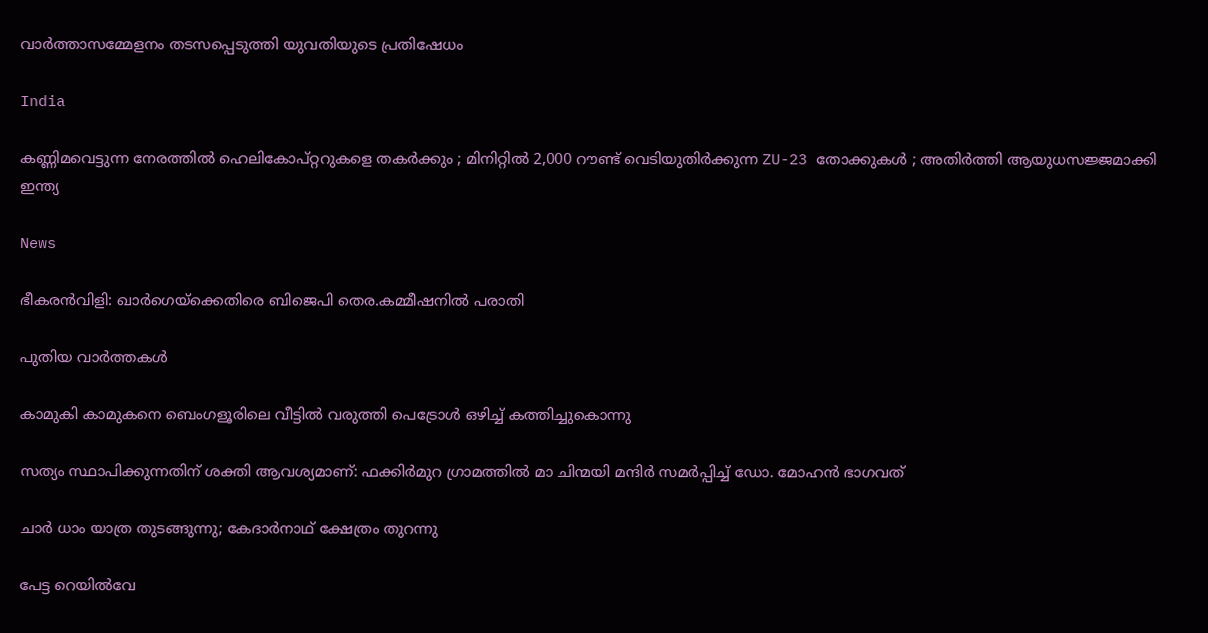വാർത്താസമ്മേളനം തടസപ്പെടുത്തി യുവതിയുടെ പ്രതിഷേധം

India

കണ്ണിമവെട്ടുന്ന നേരത്തിൽ ഹെലികോപ്റ്ററുകളെ തകർക്കും ; മിനിറ്റിൽ 2,000 റൗണ്ട് വെടിയുതിർക്കുന്ന ZU-23 തോക്കുകൾ ; അതിർത്തി ആയുധസജ്ജമാക്കി ഇന്ത്യ

News

ഭീകരൻവിളി: ഖാർഗെയ്‌ക്കെതിരെ ബിജെപി തെര.കമ്മീഷനിൽ പരാതി

പുതിയ വാര്‍ത്തകള്‍

കാമുകി കാമുകനെ ബെംഗളൂരിലെ വീട്ടിൽ വരുത്തി പെട്രോൾ ഒഴിച്ച് കത്തിച്ചുകൊന്നു

സത്യം സ്ഥാപിക്കുന്നതിന് ശക്തി ആവശ്യമാണ്: ഫക്കിര്‍മുറ ഗ്രാമത്തില്‍ മാ ചിന്മയി മന്ദിര്‍ സമര്‍പ്പിച്ച് ഡോ. മോഹന്‍ ഭാഗവത്

ചാർ ധാം യാത്ര തുടങ്ങുന്നു; കേദാർനാഥ് ക്ഷേത്രം തുറന്നു

പേട്ട റെയിൽവേ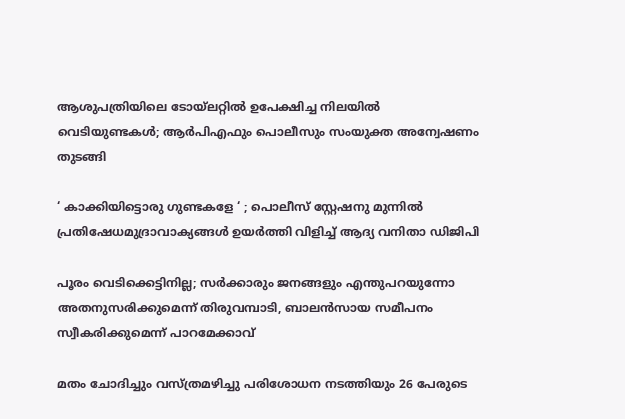ആശുപത്രിയിലെ ടോയ്‌ലറ്റിൽ ഉപേക്ഷിച്ച നിലയിൽ വെടിയുണ്ടകൾ; ആർപിഎഫും പൊലീസും സംയുക്ത അന്വേഷണം തുടങ്ങി

‘ കാക്കിയിട്ടൊരു ഗുണ്ടകളേ ‘ ; പൊലീസ് സ്റ്റേഷനു മുന്നിൽ പ്രതിഷേധമുദ്രാവാക്യങ്ങൾ ഉയർത്തി വിളിച്ച് ആദ്യ വനിതാ ഡിജിപി

പൂരം വെടിക്കെട്ടിനില്ല; സർക്കാരും ജനങ്ങളും എന്തുപറയുന്നോ അതനുസരിക്കുമെന്ന് തിരുവമ്പാടി, ബാലന്‍സായ സമീപനം സ്വീകരിക്കുമെന്ന് പാറമേക്കാവ്

മതം ചോദിച്ചും വസ്ത്രമഴിച്ചു പരിശോധന നടത്തിയും 26 പേരുടെ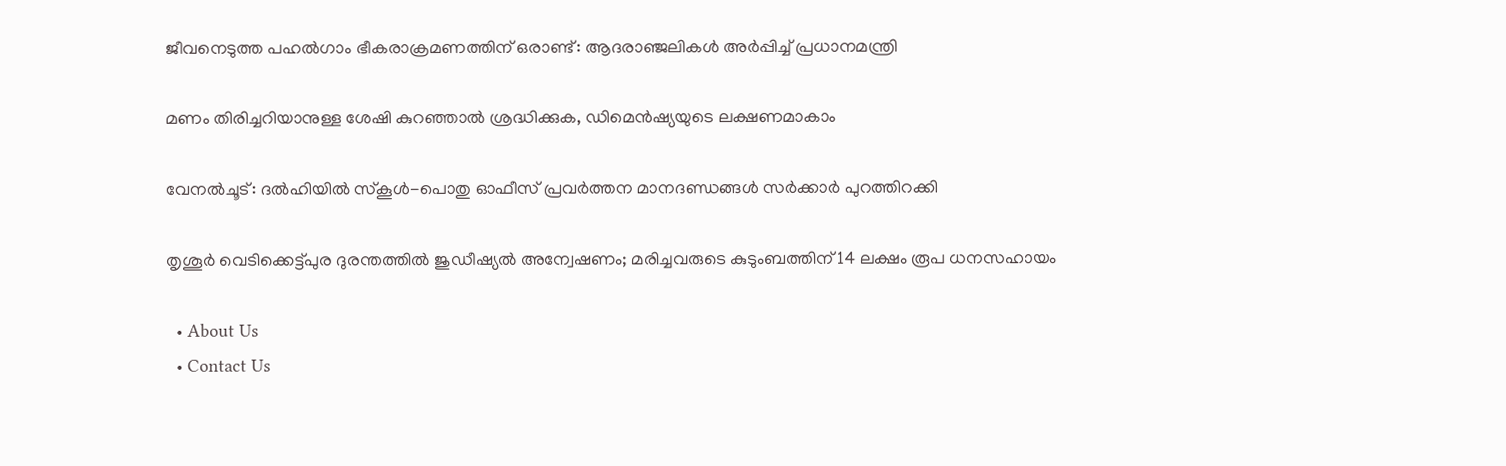ജീവനെടുത്ത പഹൽഗാം ഭീകരാക്രമണത്തിന് ഒരാണ്ട്: ആദരാഞ്ജലികൾ അർപ്പിച്ച് പ്രധാനമന്ത്രി

മണം തിരിച്ചറിയാനുള്ള ശേഷി കുറഞ്ഞാൽ ശ്രദ്ധിക്കുക, ഡിമെൻഷ്യയുടെ ലക്ഷണമാകാം

വേനൽചൂട്: ദൽഹിയിൽ സ്‌കൂൾ-പൊതു ഓഫീസ് പ്രവർത്തന മാനദണ്ഡങ്ങൾ സർക്കാർ പുറത്തിറക്കി

തൃശൂർ വെടിക്കെട്ട്പുര ദുരന്തത്തിൽ ജുഡീഷ്യൽ അന്വേഷണം; മരിച്ചവരുടെ കുടുംബത്തിന് 14 ലക്ഷം രൂപ ധനസഹായം

  • About Us
  • Contact Us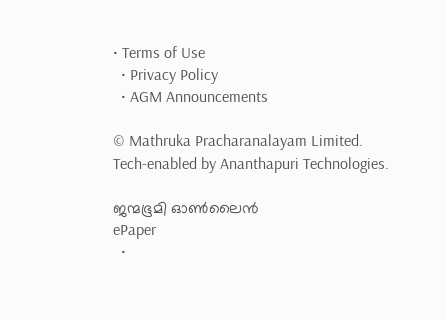• Terms of Use
  • Privacy Policy
  • AGM Announcements

© Mathruka Pracharanalayam Limited.
Tech-enabled by Ananthapuri Technologies.

ജന്മഭൂമി ഓണ്‍ലൈന്‍
ePaper
  •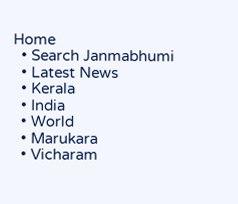Home
  • Search Janmabhumi
  • Latest News
  • Kerala
  • India
  • World
  • Marukara
  • Vicharam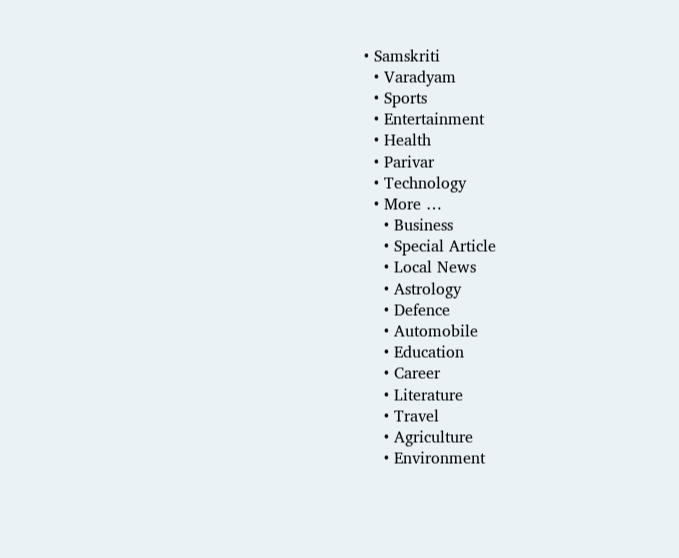• Samskriti
  • Varadyam
  • Sports
  • Entertainment
  • Health
  • Parivar
  • Technology
  • More …
    • Business
    • Special Article
    • Local News
    • Astrology
    • Defence
    • Automobile
    • Education
    • Career
    • Literature
    • Travel
    • Agriculture
    • Environment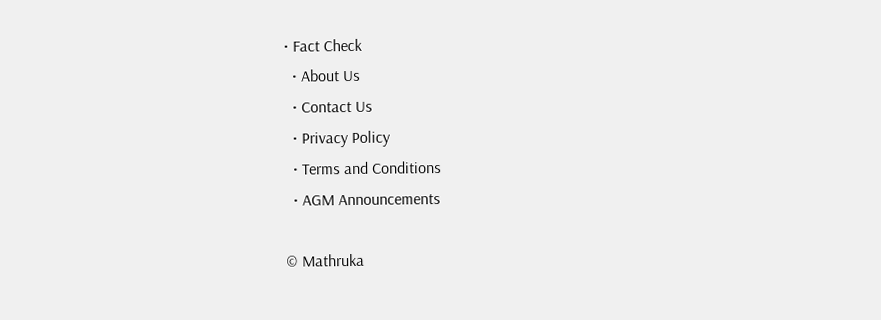• Fact Check
  • About Us
  • Contact Us
  • Privacy Policy
  • Terms and Conditions
  • AGM Announcements

© Mathruka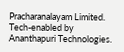Pracharanalayam Limited.
Tech-enabled by Ananthapuri Technologies.